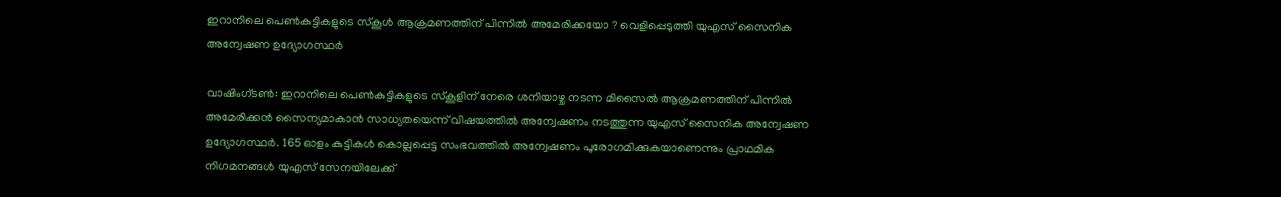ഇറാനിലെ പെൺകുട്ടികളുടെ സ്കൂൾ ആക്രമണത്തിന് പിന്നിൽ അമേരിക്കയോ ? വെളിപ്പെടുത്തി യുഎസ് സൈനിക അന്വേഷണ ഉദ്യോഗസ്ഥർ

വാഷിംഗ്ടൺ: ഇറാനിലെ പെൺകുട്ടികളുടെ സ്കൂളിന് നേരെ ശനിയാഴ്ച നടന്ന മിസൈൽ ആക്രമണത്തിന് പിന്നിൽ അമേരിക്കൻ സൈന്യമാകാൻ സാധ്യതയെന്ന് വിഷയത്തിൽ അന്വേഷണം നടത്തുന്ന യുഎസ് സൈനിക അന്വേഷണ ഉദ്യോഗസ്ഥർ. 165 ഓളം കുട്ടികൾ കൊല്ലപ്പെട്ട സംഭവത്തിൽ അന്വേഷണം പുരോഗമിക്കുകയാണെന്നും പ്രാഥമിക നിഗമനങ്ങൾ യുഎസ് സേനയിലേക്ക്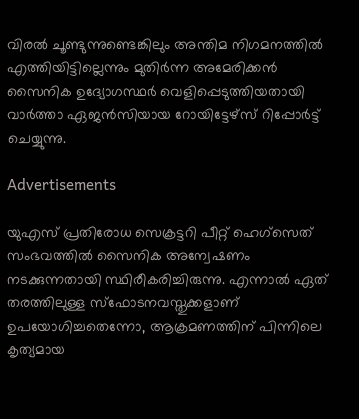വിരൽ ചൂണ്ടുന്നുണ്ടെങ്കിലും അന്തിമ നിഗമനത്തിൽ എത്തിയിട്ടില്ലെന്നും മുതിർന്ന അമേരിക്കൻ സൈനിക ഉദ്യോഗസ്ഥർ വെളിപ്പെടുത്തിയതായി വാർത്താ ഏജൻസിയായ റോയിട്ടേഴ്സ് റിപ്പോർട്ട് ചെയ്യുന്നു.

Advertisements

യുഎസ് പ്രതിരോധ സെക്രട്ടറി പീറ്റ് ഹെഗ്‌സെത് സംഭവത്തിൽ സൈനിക അന്വേഷണം നടക്കുന്നതായി സ്ഥിരീകരിച്ചിരുന്നു. എന്നാൽ ഏത് തരത്തിലുള്ള സ്ഫോടനവസ്തുക്കളാണ് ഉപയോഗിച്ചതെന്നോ, ആക്രമണത്തിന് പിന്നിലെ കൃത്യമായ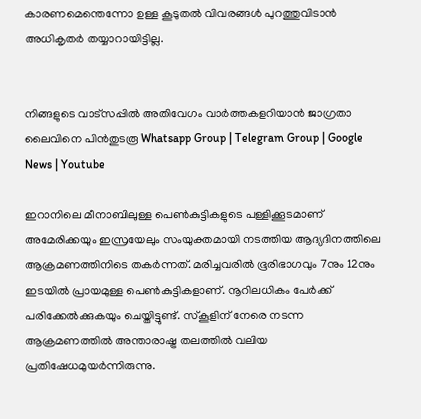കാരണമെന്തെന്നോ ഉള്ള കൂടുതൽ വിവരങ്ങൾ പുറത്തുവിടാൻ അധികൃതർ തയ്യാറായിട്ടില്ല.


നിങ്ങളുടെ വാട്സപ്പിൽ അതിവേഗം വാർത്തകളറിയാൻ ജാഗ്രതാ ലൈവിനെ പിൻതുടരൂ Whatsapp Group | Telegram Group | Google News | Youtube

ഇറാനിലെ മീനാബിലുള്ള പെൺകുട്ടികളുടെ പള്ളിക്കൂടമാണ് അമേരിക്കയും ഇസ്രയേലും സംയുക്തമായി നടത്തിയ ആദ്യദിനത്തിലെ ആക്രമണത്തിനിടെ തകർന്നത്. മരിച്ചവരിൽ ഭൂരിഭാഗവും 7നും 12നും ഇടയിൽ പ്രായമുള്ള പെൺകുട്ടികളാണ്. നൂറിലധികം പേർക്ക് പരിക്കേൽക്കുകയും ചെയ്തിട്ടുണ്ട്. സ്കൂളിന് നേരെ നടന്ന ആക്രമണത്തിൽ അന്താരാഷ്ട്ര തലത്തിൽ വലിയ പ്രതിഷേധമുയർന്നിരുന്നു.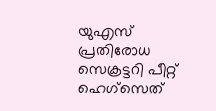യുഎസ് പ്രതിരോധ സെക്രട്ടറി പീറ്റ് ഹെഗ്‌സെത്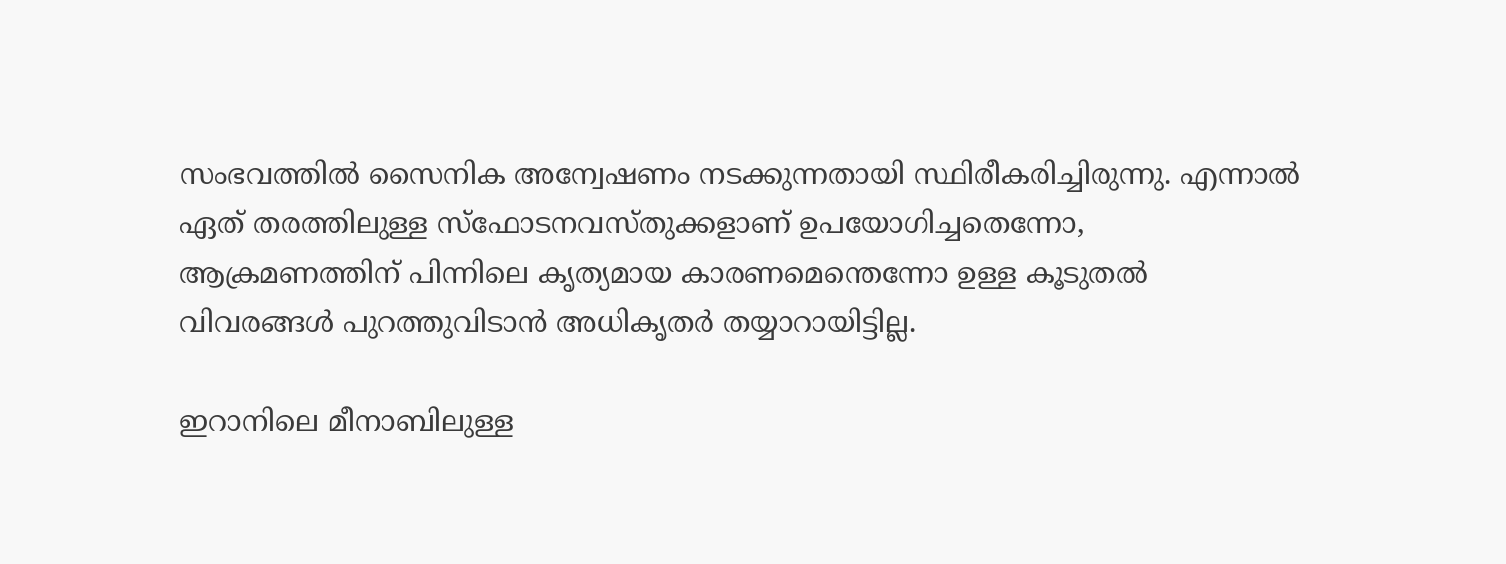സംഭവത്തിൽ സൈനിക അന്വേഷണം നടക്കുന്നതായി സ്ഥിരീകരിച്ചിരുന്നു. എന്നാൽ ഏത് തരത്തിലുള്ള സ്ഫോടനവസ്തുക്കളാണ് ഉപയോഗിച്ചതെന്നോ, ആക്രമണത്തിന് പിന്നിലെ കൃത്യമായ കാരണമെന്തെന്നോ ഉള്ള കൂടുതൽ വിവരങ്ങൾ പുറത്തുവിടാൻ അധികൃതർ തയ്യാറായിട്ടില്ല.

ഇറാനിലെ മീനാബിലുള്ള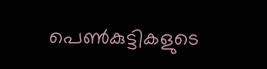പെൺകുട്ടികളുടെ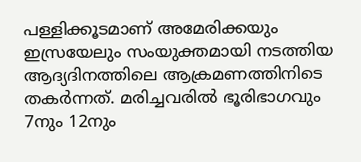പള്ളിക്കൂടമാണ് അമേരിക്കയും ഇസ്രയേലും സംയുക്തമായി നടത്തിയ ആദ്യദിനത്തിലെ ആക്രമണത്തിനിടെ തകർന്നത്. മരിച്ചവരിൽ ഭൂരിഭാഗവും 7നും 12നും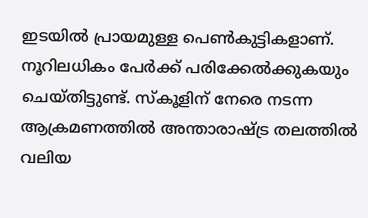ഇടയിൽ പ്രായമുള്ള പെൺകുട്ടികളാണ്. നൂറിലധികം പേർക്ക് പരിക്കേൽക്കുകയും ചെയ്തിട്ടുണ്ട്. സ്കൂളിന് നേരെ നടന്ന ആക്രമണത്തിൽ അന്താരാഷ്ട്ര തലത്തിൽ വലിയ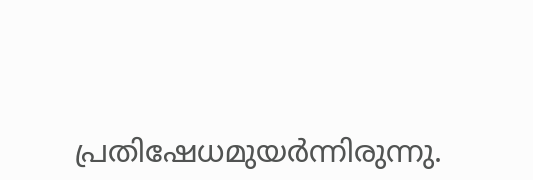പ്രതിഷേധമുയർന്നിരുന്നു.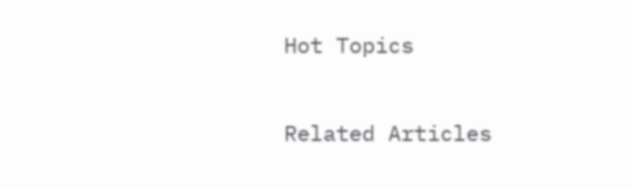Hot Topics

Related Articles